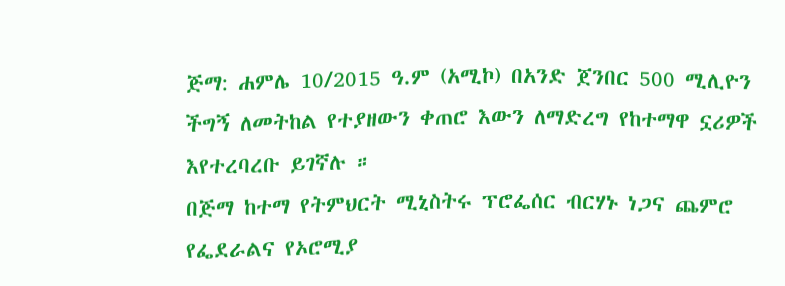ጅማ: ሐምሌ 10/2015 ዓ.ም (አሚኮ) በአንድ ጀንበር 500 ሚሊዮን ችግኝ ለመትከል የተያዘውን ቀጠሮ እውን ለማድረግ የከተማዋ ኗሪዎች እየተረባረቡ ይገኛሉ ።
በጅማ ከተማ የትምህርት ሚኒስትሩ ፕሮፌሰር ብርሃኑ ነጋና ጨምሮ የፌደራልና የኦሮሚያ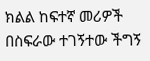ክልል ከፍተኛ መሪዎች በስፍራው ተገኝተው ችግኝ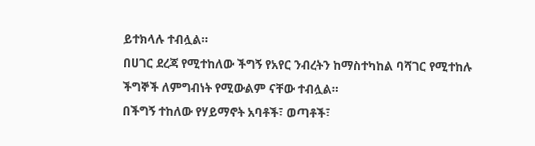ይተክላሉ ተብሏል።
በሀገር ደረጃ የሚተከለው ችግኝ የአየር ንብረትን ከማስተካከል ባሻገር የሚተከሉ ችግኞች ለምግብነት የሚውልም ናቸው ተብሏል።
በችግኝ ተከለው የሃይማኖት አባቶች፣ ወጣቶች፣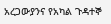አረጋውያንና የአካል ጉዳተኞ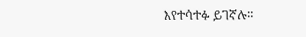እየተሳተፉ ይገኛሉ።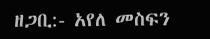ዘጋቢ:- አየለ መስፍን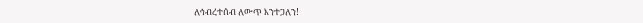ለኅብረተሰብ ለውጥ እንተጋለን!